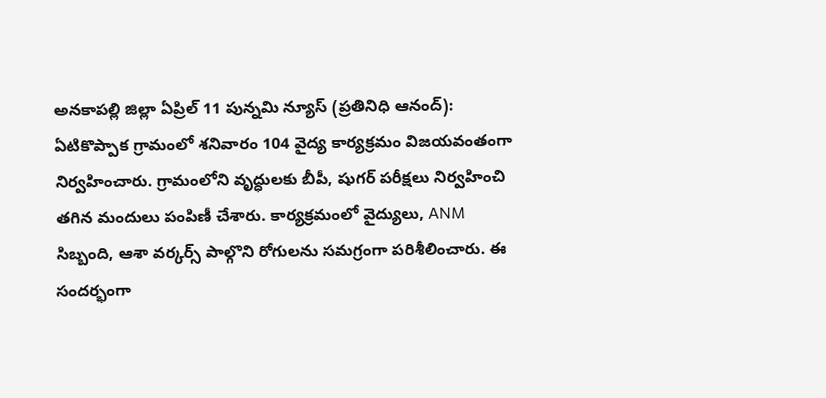అనకాపల్లి జిల్లా ఏప్రిల్ 11 పున్నమి న్యూస్ (ప్రతినిధి ఆనంద్): ఏటికొప్పాక గ్రామంలో శనివారం 104 వైద్య కార్యక్రమం విజయవంతంగా నిర్వహించారు. గ్రామంలోని వృద్ధులకు బీపీ, షుగర్ పరీక్షలు నిర్వహించి తగిన మందులు పంపిణీ చేశారు. కార్యక్రమంలో వైద్యులు, ANM సిబ్బంది, ఆశా వర్కర్స్ పాల్గొని రోగులను సమగ్రంగా పరిశీలించారు. ఈ సందర్భంగా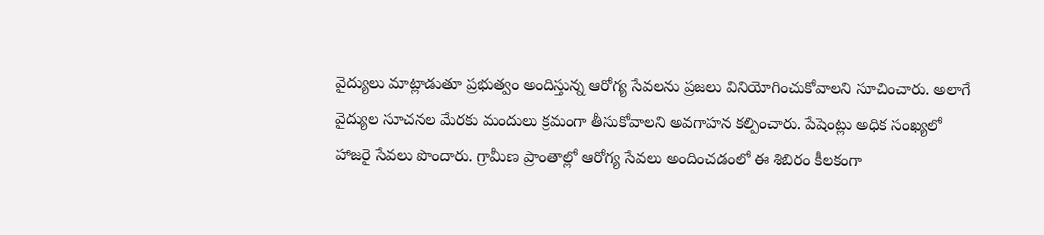వైద్యులు మాట్లాడుతూ ప్రభుత్వం అందిస్తున్న ఆరోగ్య సేవలను ప్రజలు వినియోగించుకోవాలని సూచించారు. అలాగే వైద్యుల సూచనల మేరకు మందులు క్రమంగా తీసుకోవాలని అవగాహన కల్పించారు. పేషెంట్లు అధిక సంఖ్యలో హాజరై సేవలు పొందారు. గ్రామీణ ప్రాంతాల్లో ఆరోగ్య సేవలు అందించడంలో ఈ శిబిరం కీలకంగా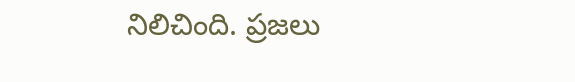నిలిచింది. ప్రజలు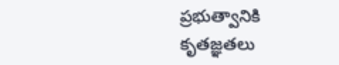ప్రభుత్వానికి కృతజ్ఞతలు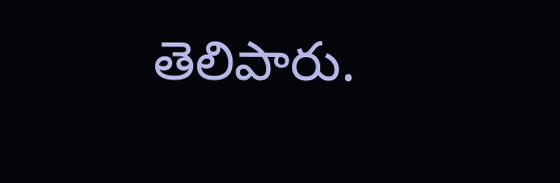తెలిపారు.